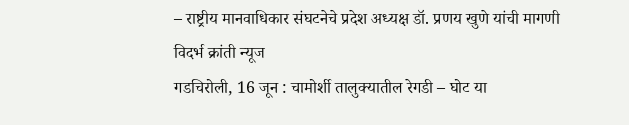– राष्ट्रीय मानवाधिकार संघटनेचे प्रदेश अध्यक्ष डॉ. प्रणय खुणे यांची मागणी
विदर्भ क्रांती न्यूज
गडचिरोली, 16 जून : चामोर्शी तालुक्यातील रेगडी – घोट या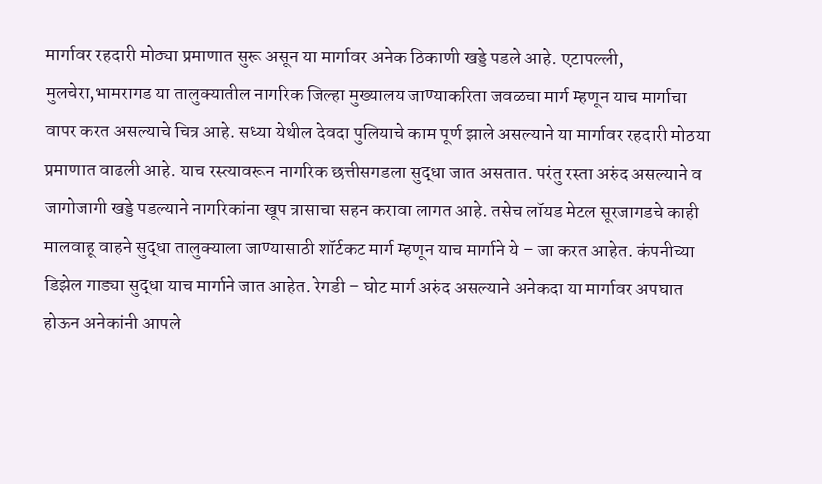मार्गावर रहदारी मोठ्या प्रमाणात सुरू असून या मार्गावर अनेक ठिकाणी खड्डे पडले आहे. एटापल्ली, मुलचेरा,भामरागड या तालुक्यातील नागरिक जिल्हा मुख्यालय जाण्याकरिता जवळचा मार्ग म्हणून याच मार्गाचा वापर करत असल्याचे चित्र आहे. सध्या येथील देवदा पुलियाचे काम पूर्ण झाले असल्याने या मार्गावर रहदारी मोठया प्रमाणात वाढली आहे. याच रस्त्यावरून नागरिक छत्तीसगडला सुद्धा जात असतात. परंतु रस्ता अरुंद असल्याने व जागोजागी खड्डे पडल्याने नागरिकांना खूप त्रासाचा सहन करावा लागत आहे. तसेच लॉयड मेटल सूरजागडचे काही मालवाहू वाहने सुद्धा तालुक्याला जाण्यासाठी शॉर्टकट मार्ग म्हणून याच मार्गाने ये – जा करत आहेत. कंपनीच्या डिझेल गाड्या सुद्धा याच मार्गाने जात आहेत. रेगडी – घोट मार्ग अरुंद असल्याने अनेकदा या मार्गावर अपघात होऊन अनेकांनी आपले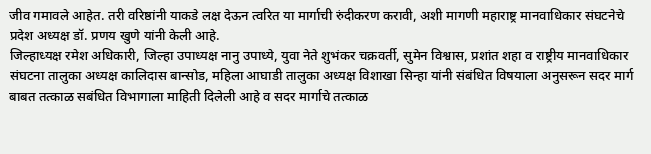जीव गमावले आहेत. तरी वरिष्ठांनी याकडे लक्ष देऊन त्वरित या मार्गाची रुंदीकरण करावी, अशी मागणी महाराष्ट्र मानवाधिकार संघटनेचे प्रदेश अध्यक्ष डॉ. प्रणय खुणे यांनी केली आहे.
जिल्हाध्यक्ष रमेश अधिकारी, जिल्हा उपाध्यक्ष नानु उपाध्ये, युवा नेते शुभंकर चक्रवर्ती, सुमेन विश्वास, प्रशांत शहा व राष्ट्रीय मानवाधिकार संघटना तालुका अध्यक्ष कालिदास बान्सोड, महिला आघाडी तालुका अध्यक्ष विशाखा सिन्हा यांनी संबंधित विषयाला अनुसरून सदर मार्ग बाबत तत्काळ सबंधित विभागाला माहिती दिलेली आहे व सदर मार्गाचे तत्काळ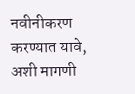नवीनीकरण करण्यात यावे, अशी मागणी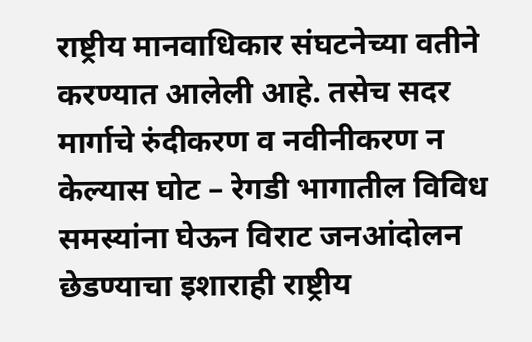राष्ट्रीय मानवाधिकार संघटनेच्या वतीने करण्यात आलेली आहे. तसेच सदर मार्गाचे रुंदीकरण व नवीनीकरण न केल्यास घोट – रेगडी भागातील विविध समस्यांना घेऊन विराट जनआंदोलन छेडण्याचा इशाराही राष्ट्रीय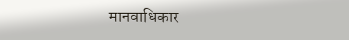मानवाधिकार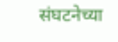संघटनेच्या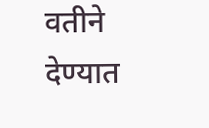वतीने देण्यात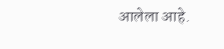आलेला आहे.